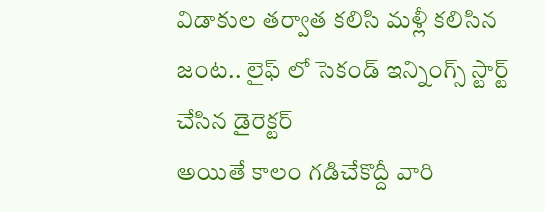విడాకుల తర్వాత కలిసి మళ్లీ కలిసిన జంట.. లైఫ్ లో సెకండ్ ఇన్నింగ్స్ స్టార్ట్ చేసిన డైరెక్టర్
అయితే కాలం గడిచేకొద్దీ వారి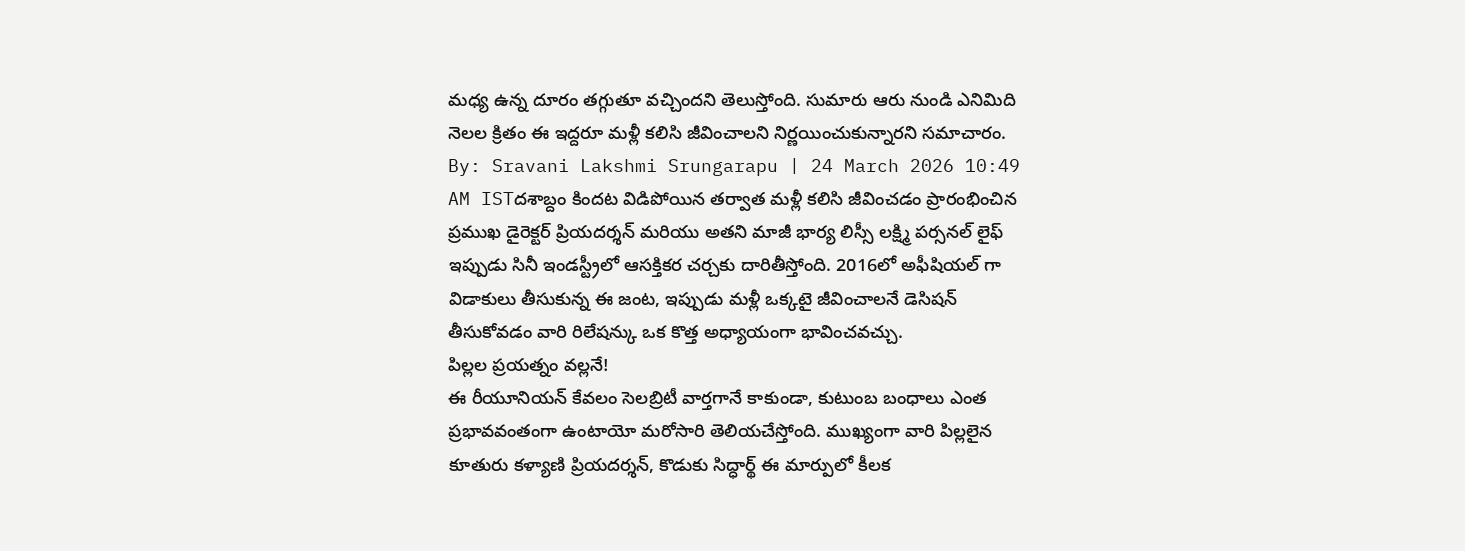మధ్య ఉన్న దూరం తగ్గుతూ వచ్చిందని తెలుస్తోంది. సుమారు ఆరు నుండి ఎనిమిది నెలల క్రితం ఈ ఇద్దరూ మళ్లీ కలిసి జీవించాలని నిర్ణయించుకున్నారని సమాచారం.
By: Sravani Lakshmi Srungarapu | 24 March 2026 10:49 AM ISTదశాబ్దం కిందట విడిపోయిన తర్వాత మళ్లీ కలిసి జీవించడం ప్రారంభించిన ప్రముఖ డైరెక్టర్ ప్రియదర్శన్ మరియు అతని మాజీ భార్య లిస్సీ లక్ష్మి పర్సనల్ లైఫ్ ఇప్పుడు సినీ ఇండస్ట్రీలో ఆసక్తికర చర్చకు దారితీస్తోంది. 2016లో అఫీషియల్ గా విడాకులు తీసుకున్న ఈ జంట, ఇప్పుడు మళ్లీ ఒక్కటై జీవించాలనే డెసిషన్ తీసుకోవడం వారి రిలేషన్కు ఒక కొత్త అధ్యాయంగా భావించవచ్చు.
పిల్లల ప్రయత్నం వల్లనే!
ఈ రీయూనియన్ కేవలం సెలబ్రిటీ వార్తగానే కాకుండా, కుటుంబ బంధాలు ఎంత ప్రభావవంతంగా ఉంటాయో మరోసారి తెలియచేస్తోంది. ముఖ్యంగా వారి పిల్లలైన కూతురు కళ్యాణి ప్రియదర్శన్, కొడుకు సిద్ధార్థ్ ఈ మార్పులో కీలక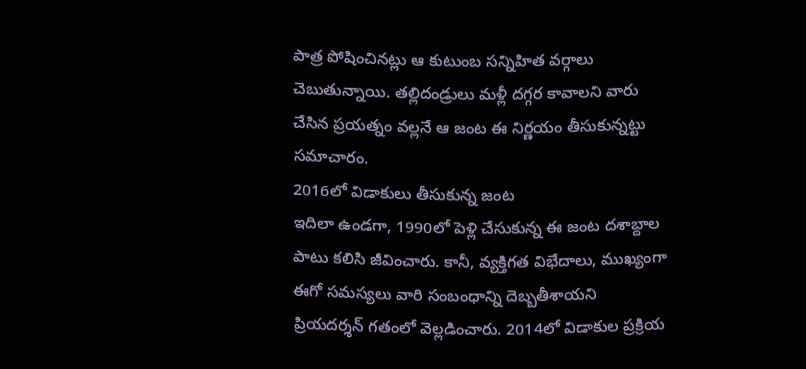పాత్ర పోషించినట్లు ఆ కుటుంబ సన్నిహిత వర్గాలు చెబుతున్నాయి. తల్లిదండ్రులు మళ్లీ దగ్గర కావాలని వారు చేసిన ప్రయత్నం వల్లనే ఆ జంట ఈ నిర్ణయం తీసుకున్నట్టు సమాచారం.
2016లో విడాకులు తీసుకున్న జంట
ఇదిలా ఉండగా, 1990లో పెళ్లి చేసుకున్న ఈ జంట దశాబ్దాల పాటు కలిసి జీవించారు. కానీ, వ్యక్తిగత విభేదాలు, ముఖ్యంగా ఈగో సమస్యలు వారి సంబంధాన్ని దెబ్బతీశాయని ప్రియదర్శన్ గతంలో వెల్లడించారు. 2014లో విడాకుల ప్రక్రియ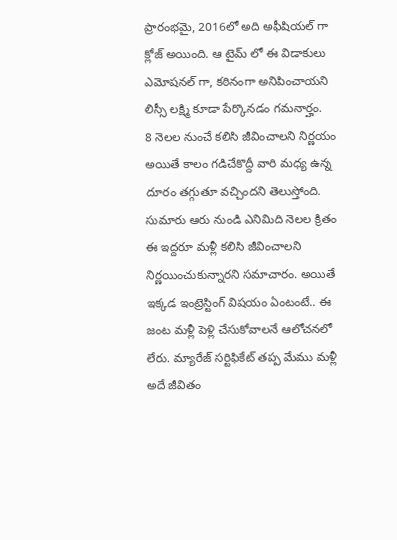ప్రారంభమై, 2016లో అది అఫీషియల్ గా క్లోజ్ అయింది. ఆ టైమ్ లో ఈ విడాకులు ఎమోషనల్ గా, కఠినంగా అనిపించాయని లిస్సీ లక్ష్మి కూడా పేర్కొనడం గమనార్హం.
8 నెలల నుంచే కలిసి జీవించాలని నిర్ణయం
అయితే కాలం గడిచేకొద్దీ వారి మధ్య ఉన్న దూరం తగ్గుతూ వచ్చిందని తెలుస్తోంది. సుమారు ఆరు నుండి ఎనిమిది నెలల క్రితం ఈ ఇద్దరూ మళ్లీ కలిసి జీవించాలని నిర్ణయించుకున్నారని సమాచారం. అయితే ఇక్కడ ఇంట్రెస్టింగ్ విషయం ఏంటంటే.. ఈ జంట మళ్లీ పెళ్లి చేసుకోవాలనే ఆలోచనలో లేరు. మ్యారేజ్ సర్టిఫికేట్ తప్ప మేము మళ్లీ అదే జీవితం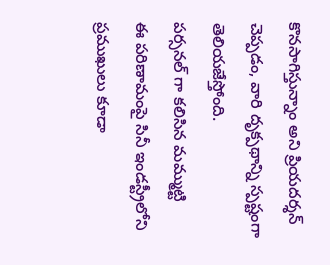కొనసాగిస్తున్నాం అని ప్రియదర్శన్ చెప్పడం, వారి దృక్పథాన్ని స్పష్టంగా తెలియజేస్తోంది.
పర్సనల్ గా కలిసిన మమ్ముట్టి
ఈ పరిణామంపై సినీ ఇండస్ట్రీలోని ప్రముఖులు కూడా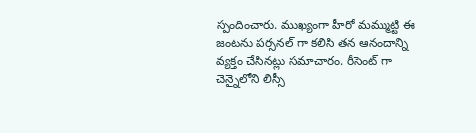స్పందించారు. ముఖ్యంగా హీరో మమ్ముట్టి ఈ జంటను పర్సనల్ గా కలిసి తన ఆనందాన్ని వ్యక్తం చేసినట్లు సమాచారం. రీసెంట్ గా చెన్నైలోని లిస్సీ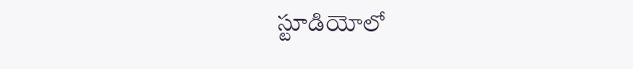స్టూడియోలో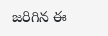జరిగిన ఈ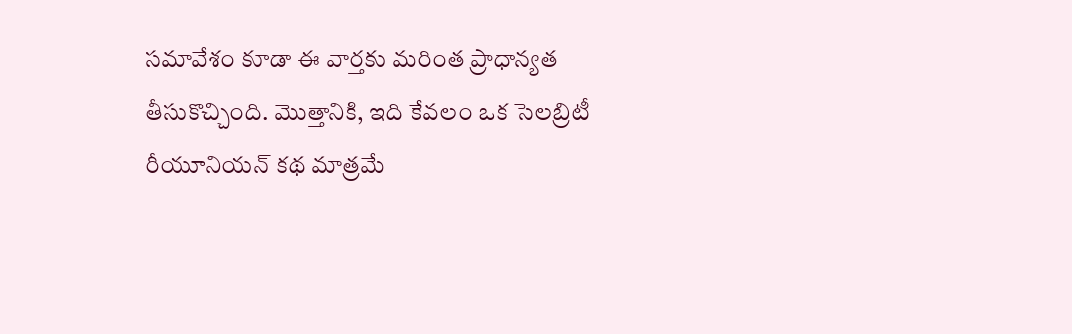సమావేశం కూడా ఈ వార్తకు మరింత ప్రాధాన్యత తీసుకొచ్చింది. మొత్తానికి, ఇది కేవలం ఒక సెలబ్రిటీ రీయూనియన్ కథ మాత్రమే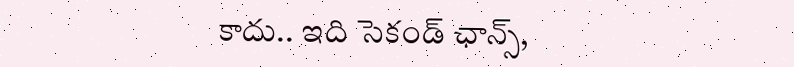కాదు.. ఇది సెకండ్ ఛాన్స్,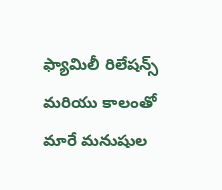ఫ్యామిలీ రిలేషన్స్ మరియు కాలంతో మారే మనుషుల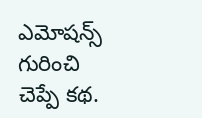ఎమోషన్స్ గురించి చెప్పే కథ.